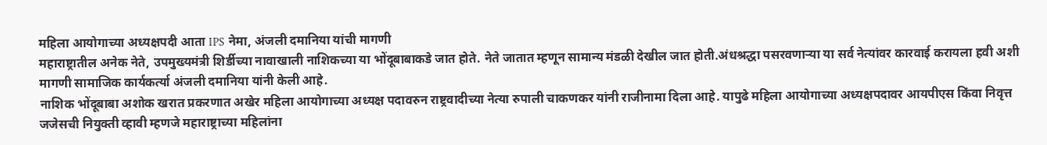महिला आयोगाच्या अध्यक्षपदी आता IPS नेमा, अंजली दमानिया यांची मागणी
महाराष्ट्रातील अनेक नेते, उपमुख्यमंत्री शिर्डीच्या नावाखाली नाशिकच्या या भोंदूबाबाकडे जात होते. नेते जातात म्हणून सामान्य मंडळी देखील जात होती.अंधश्रद्धा पसरवणाऱ्या या सर्व नेत्यांवर कारवाई करायला हवी अशी मागणी सामाजिक कार्यकर्त्या अंजली दमानिया यांनी केली आहे.
नाशिक भोंदूबाबा अशोक खरात प्रकरणात अखेर महिला आयोगाच्या अध्यक्ष पदावरुन राष्ट्रवादीच्या नेत्या रुपाली चाकणकर यांनी राजीनामा दिला आहे. यापुढे महिला आयोगाच्या अध्यक्षपदावर आयपीएस किंवा निवृत्त जजेसची नियुक्ती व्हावी म्हणजे महाराष्ट्राच्या महिलांना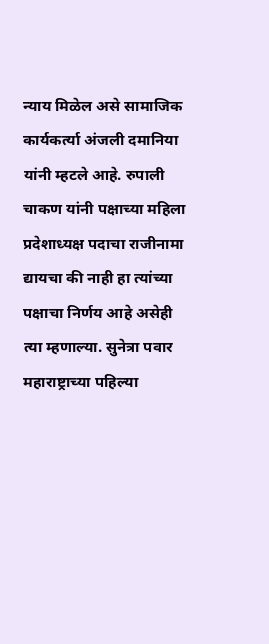न्याय मिळेल असे सामाजिक कार्यकर्त्या अंजली दमानिया यांनी म्हटले आहे. रुपाली चाकण यांनी पक्षाच्या महिला प्रदेशाध्यक्ष पदाचा राजीनामा द्यायचा की नाही हा त्यांच्या पक्षाचा निर्णय आहे असेही त्या म्हणाल्या. सुनेत्रा पवार महाराष्ट्राच्या पहिल्या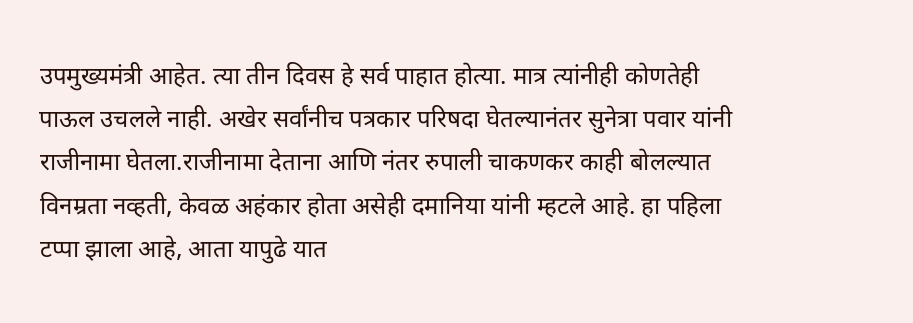उपमुख्यमंत्री आहेत. त्या तीन दिवस हे सर्व पाहात होत्या. मात्र त्यांनीही कोणतेही पाऊल उचलले नाही. अखेर सर्वांनीच पत्रकार परिषदा घेतल्यानंतर सुनेत्रा पवार यांनी राजीनामा घेतला.राजीनामा देताना आणि नंतर रुपाली चाकणकर काही बोलल्यात विनम्रता नव्हती, केवळ अहंकार होता असेही दमानिया यांनी म्हटले आहे. हा पहिला टप्पा झाला आहे, आता यापुढे यात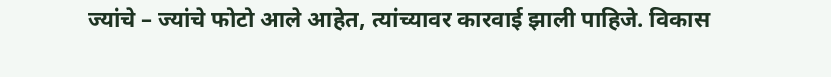ज्यांचे – ज्यांचे फोटो आले आहेत, त्यांच्यावर कारवाई झाली पाहिजे. विकास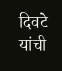दिवटे यांची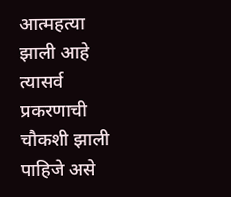आत्महत्या झाली आहे त्यासर्व प्रकरणाची चौकशी झाली पाहिजे असे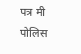पत्र मी पोलिस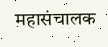महासंचालक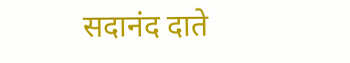सदानंद दाते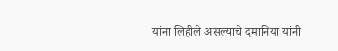यांना लिहीले असल्याचे दमानिया यांनी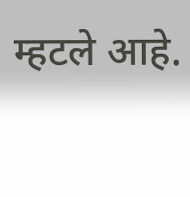म्हटले आहे.